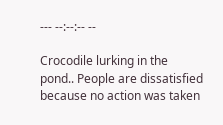--- --:--:-- --

Crocodile lurking in the pond.. People are dissatisfied because no action was taken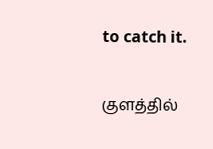to catch it.

குளத்தில்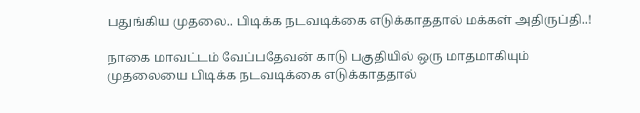பதுங்கிய முதலை.. பிடிக்க நடவடிக்கை எடுக்காததால் மக்கள் அதிருப்தி..!

நாகை மாவட்டம் வேப்பதேவன் காடு பகுதியில் ஒரு மாதமாகியும் முதலையை பிடிக்க நடவடிக்கை எடுக்காததால்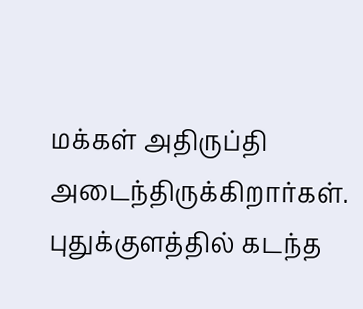மக்கள் அதிருப்தி அடைந்திருக்கிறார்கள். புதுக்குளத்தில் கடந்த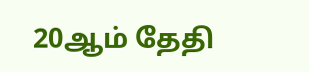20ஆம் தேதி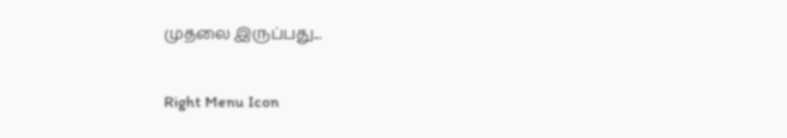முதலை இருப்பது...

Right Menu Icon